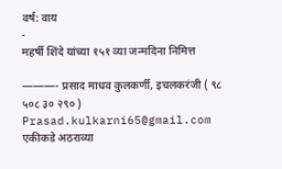वर्ष: वाय
-
महर्षी शिंदे यांच्या १५१ व्या जन्मदिना निमित्त

———- प्रसाद माधव कुलकर्णी, इचलकरंजी ( ९८ ५०८ ३० २९० ) Prasad.kulkarni65@gmail.com एकीकडे अठराव्या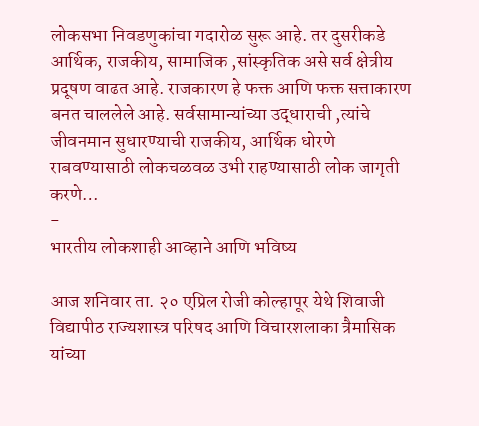लोकसभा निवडणुकांचा गदारोळ सुरू आहे. तर दुसरीकडे आर्थिक, राजकीय, सामाजिक ,सांस्कृतिक असे सर्व क्षेत्रीय प्रदूषण वाढत आहे. राजकारण हे फक्त आणि फक्त सत्ताकारण बनत चाललेले आहे. सर्वसामान्यांच्या उद्धाराची ,त्यांचे जीवनमान सुधारण्याची राजकीय, आर्थिक धोरणे राबवण्यासाठी लोकचळवळ उभी राहण्यासाठी लोक जागृती करणे…
-
भारतीय लोकशाही आव्हाने आणि भविष्य

आज शनिवार ता. २० एप्रिल रोजी कोल्हापूर येथे शिवाजी विद्यापीठ राज्यशास्त्र परिषद आणि विचारशलाका त्रैमासिक यांच्या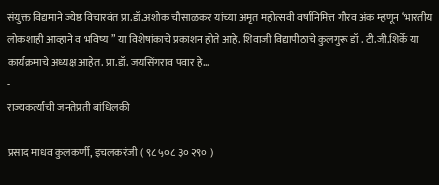संयुक्त विद्यमाने ज्येष्ठ विचारवंत प्रा.डॉ.अशोक चौसाळकर यांच्या अमृत महोत्सवी वर्षानिमित्त गौरव अंक म्हणून ‘भारतीय लोकशाही आव्हाने व भविष्य ” या विशेषांकाचे प्रकाशन होते आहे. शिवाजी विद्यापीठाचे कुलगुरू डॉ . टी.जी.शिर्के या कार्यक्रमाचे अध्यक्ष आहेत. प्रा.डॉ. जयसिंगराव पवार हे…
-
राज्यकर्त्यांची जनतेप्रती बांधिलकी

प्रसाद माधव कुलकर्णी, इचलकरंजी ( ९८ ५०८ ३० २९० )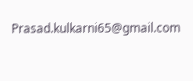Prasad.kulkarni65@gmail.com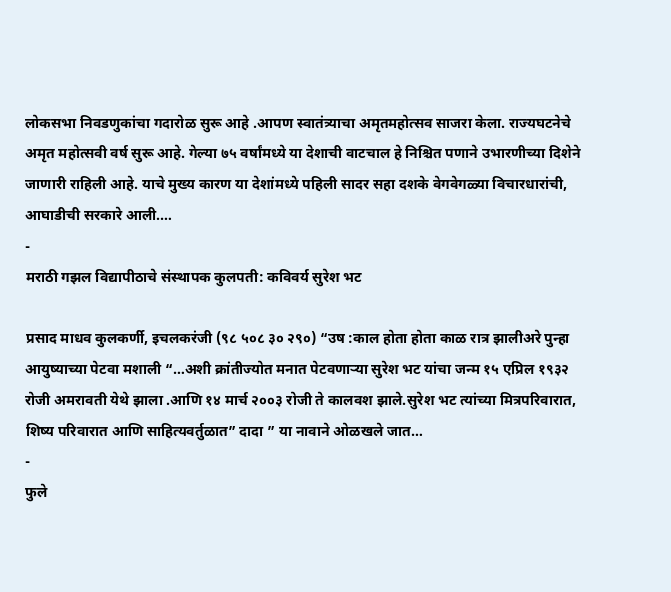लोकसभा निवडणुकांचा गदारोळ सुरू आहे .आपण स्वातंत्र्याचा अमृतमहोत्सव साजरा केला. राज्यघटनेचे अमृत महोत्सवी वर्ष सुरू आहे. गेल्या ७५ वर्षांमध्ये या देशाची वाटचाल हे निश्चित पणाने उभारणीच्या दिशेने जाणारी राहिली आहे. याचे मुख्य कारण या देशांमध्ये पहिली सादर सहा दशके वेगवेगळ्या विचारधारांची, आघाडीची सरकारे आली.…
-
मराठी गझल विद्यापीठाचे संस्थापक कुलपती: कविवर्य सुरेश भट

प्रसाद माधव कुलकर्णी, इचलकरंजी (९८ ५०८ ३० २९०) “उष :काल होता होता काळ रात्र झालीअरे पुन्हा आयुष्याच्या पेटवा मशाली “…अशी क्रांतीज्योत मनात पेटवणाऱ्या सुरेश भट यांचा जन्म १५ एप्रिल १९३२ रोजी अमरावती येथे झाला .आणि १४ मार्च २००३ रोजी ते कालवश झाले.सुरेश भट त्यांच्या मित्रपरिवारात, शिष्य परिवारात आणि साहित्यवर्तुळात” दादा ” या नावाने ओळखले जात…
-
फुले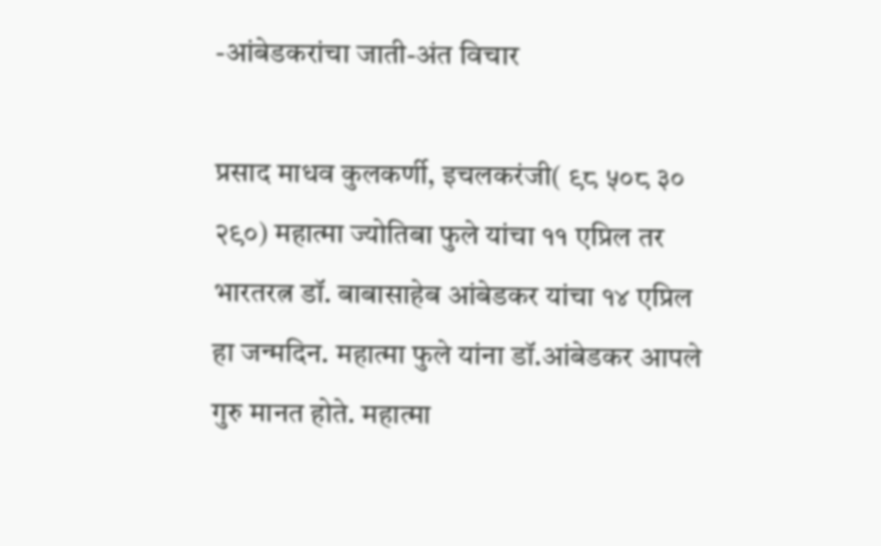-आंबेडकरांचा जाती-अंत विचार

प्रसाद माधव कुलकर्णी, इचलकरंजी( ९८ ५०८ ३० २९०) महात्मा ज्योतिबा फुले यांचा ११ एप्रिल तर भारतरत्न डॉ. बाबासाहेब आंबेडकर यांचा १४ एप्रिल हा जन्मदिन. महात्मा फुले यांना डॉ.आंबेडकर आपले गुरु मानत होते. महात्मा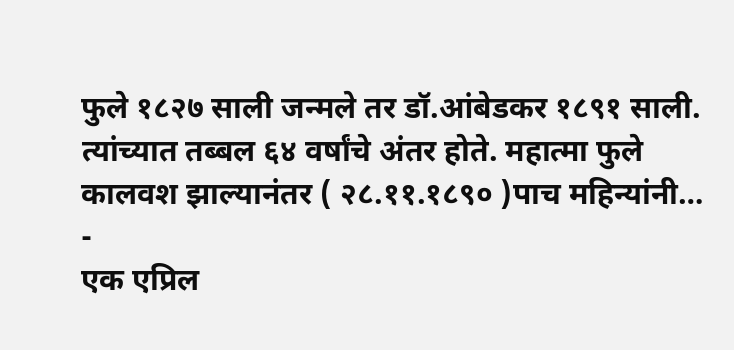फुले १८२७ साली जन्मले तर डॉ.आंबेडकर १८९१ साली. त्यांच्यात तब्बल ६४ वर्षांचे अंतर होते. महात्मा फुले कालवश झाल्यानंतर ( २८.११.१८९० )पाच महिन्यांनी…
-
एक एप्रिल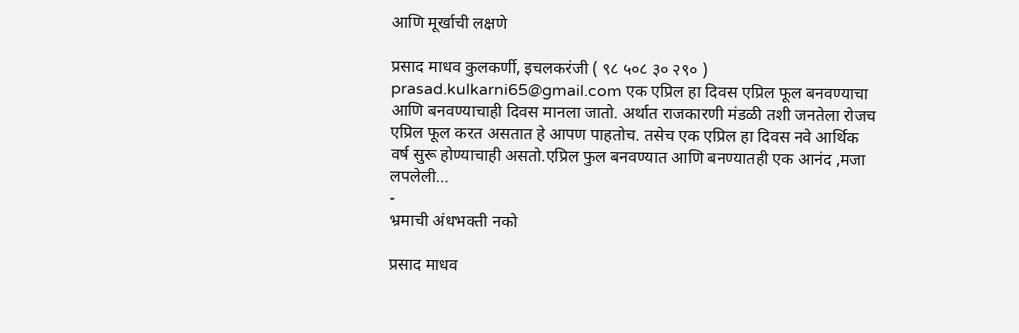आणि मूर्खाची लक्षणे

प्रसाद माधव कुलकर्णी, इचलकरंजी ( ९८ ५०८ ३० २९० ) prasad.kulkarni65@gmail.com एक एप्रिल हा दिवस एप्रिल फूल बनवण्याचा आणि बनवण्याचाही दिवस मानला जातो. अर्थात राजकारणी मंडळी तशी जनतेला रोजच एप्रिल फूल करत असतात हे आपण पाहतोच. तसेच एक एप्रिल हा दिवस नवे आर्थिक वर्ष सुरू होण्याचाही असतो.एप्रिल फुल बनवण्यात आणि बनण्यातही एक आनंद ,मजा लपलेली…
-
भ्रमाची अंधभक्ती नको

प्रसाद माधव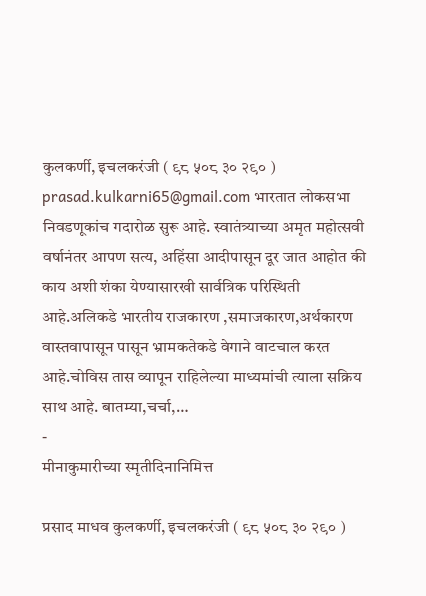कुलकर्णी, इचलकरंजी ( ९८ ५०८ ३० २९० ) prasad.kulkarni65@gmail.com भारतात लोकसभा निवडणूकांच गदारोळ सुरू आहे. स्वातंत्र्याच्या अमृत महोत्सवी वर्षानंतर आपण सत्य, अहिंसा आदीपासून दूर जात आहोत की काय अशी शंका येण्यासारखी सार्वत्रिक परिस्थिती आहे.अलिकडे भारतीय राजकारण ,समाजकारण,अर्थकारण वास्तवापासून पासून भ्रामकतेकडे वेगाने वाटचाल करत आहे.चोविस तास व्यापून राहिलेल्या माध्यमांची त्याला सक्रिय साथ आहे. बातम्या,चर्चा,…
-
मीनाकुमारीच्या स्मृतीदिनानिमित्त

प्रसाद माधव कुलकर्णी, इचलकरंजी ( ९८ ५०८ ३० २९० )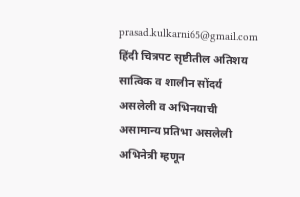prasad.kulkarni65@gmail.com हिंदी चित्रपट सृष्टीतील अतिशय सात्विक व शालीन सोंदर्य असलेली व अभिनयाची असामान्य प्रतिभा असलेली अभिनेत्री म्हणून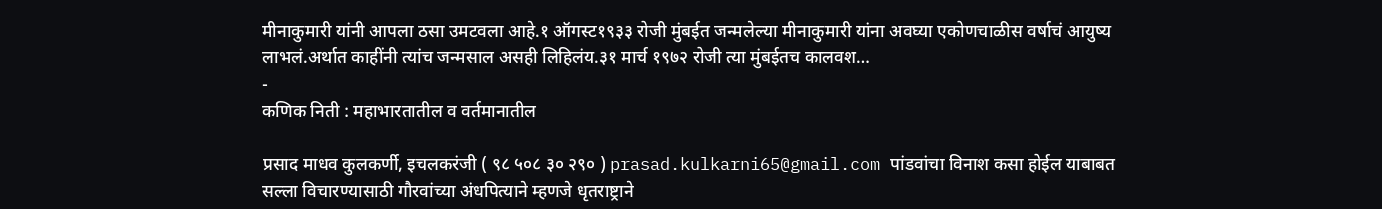मीनाकुमारी यांनी आपला ठसा उमटवला आहे.१ ऑगस्ट१९३३ रोजी मुंबईत जन्मलेल्या मीनाकुमारी यांना अवघ्या एकोणचाळीस वर्षाचं आयुष्य लाभलं.अर्थात काहींनी त्यांच जन्मसाल असही लिहिलंय.३१ मार्च १९७२ रोजी त्या मुंबईतच कालवश…
-
कणिक निती : महाभारतातील व वर्तमानातील

प्रसाद माधव कुलकर्णी, इचलकरंजी ( ९८ ५०८ ३० २९० ) prasad.kulkarni65@gmail.com पांडवांचा विनाश कसा होईल याबाबत सल्ला विचारण्यासाठी गौरवांच्या अंधपित्याने म्हणजे धृतराष्ट्राने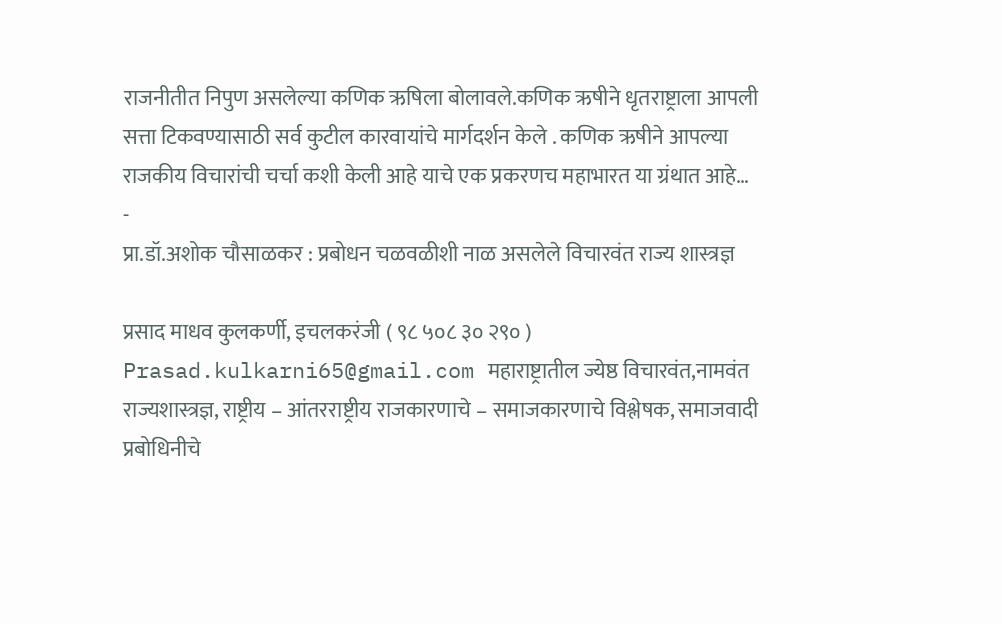राजनीतीत निपुण असलेल्या कणिक ऋषिला बोलावले.कणिक ऋषीने धृतराष्ट्राला आपली सत्ता टिकवण्यासाठी सर्व कुटील कारवायांचे मार्गदर्शन केले . कणिक ऋषीने आपल्या राजकीय विचारांची चर्चा कशी केली आहे याचे एक प्रकरणच महाभारत या ग्रंथात आहे…
-
प्रा.डॉ.अशोक चौसाळकर : प्रबोधन चळवळीशी नाळ असलेले विचारवंत राज्य शास्त्रज्ञ

प्रसाद माधव कुलकर्णी, इचलकरंजी ( ९८ ५०८ ३० २९० ) Prasad.kulkarni65@gmail.com महाराष्ट्रातील ज्येष्ठ विचारवंत,नामवंत राज्यशास्त्रज्ञ, राष्ट्रीय – आंतरराष्ट्रीय राजकारणाचे – समाजकारणाचे विश्लेषक, समाजवादी प्रबोधिनीचे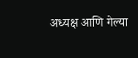अध्यक्ष आणि गेल्या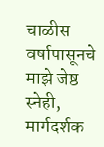चाळीस वर्षापासूनचे माझे जेष्ठ स्नेही, मार्गदर्शक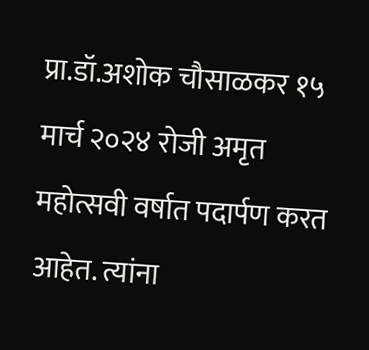प्रा.डॉ.अशोक चौसाळकर १५ मार्च २०२४ रोजी अमृत महोत्सवी वर्षात पदार्पण करत आहेत. त्यांना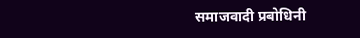समाजवादी प्रबोधिनी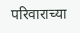परिवाराच्या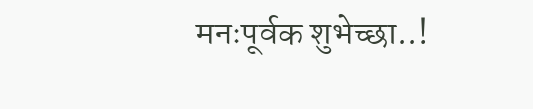मनःपूर्वक शुभेच्छा..!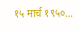१५ मार्च १९५०…